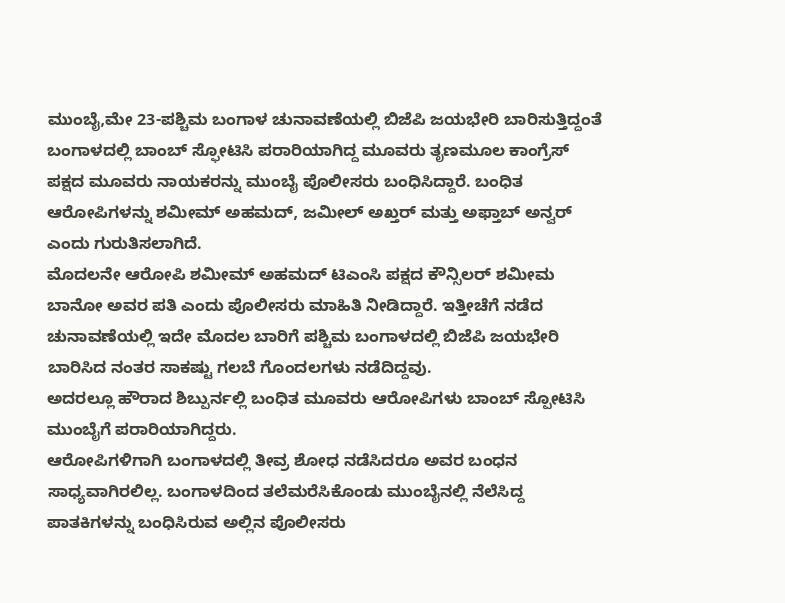ಮುಂಬೈ,ಮೇ 23-ಪಶ್ಚಿಮ ಬಂಗಾಳ ಚುನಾವಣೆಯಲ್ಲಿ ಬಿಜೆಪಿ ಜಯಭೇರಿ ಬಾರಿಸುತ್ತಿದ್ದಂತೆ ಬಂಗಾಳದಲ್ಲಿ ಬಾಂಬ್ ಸ್ಫೋಟಿಸಿ ಪರಾರಿಯಾಗಿದ್ದ ಮೂವರು ತೃಣಮೂಲ ಕಾಂಗ್ರೆಸ್ ಪಕ್ಷದ ಮೂವರು ನಾಯಕರನ್ನು ಮುಂಬೈ ಪೊಲೀಸರು ಬಂಧಿಸಿದ್ದಾರೆ. ಬಂಧಿತ ಆರೋಪಿಗಳನ್ನು ಶಮೀಮ್ ಅಹಮದ್, ಜಮೀಲ್ ಅಖ್ತರ್ ಮತ್ತು ಅಫ್ತಾಬ್ ಅನ್ವರ್ ಎಂದು ಗುರುತಿಸಲಾಗಿದೆ.
ಮೊದಲನೇ ಆರೋಪಿ ಶಮೀಮ್ ಅಹಮದ್ ಟಿಎಂಸಿ ಪಕ್ಷದ ಕೌನ್ಸಿಲರ್ ಶಮೀಮ ಬಾನೋ ಅವರ ಪತಿ ಎಂದು ಪೊಲೀಸರು ಮಾಹಿತಿ ನೀಡಿದ್ದಾರೆ. ಇತ್ತೀಚೆಗೆ ನಡೆದ ಚುನಾವಣೆಯಲ್ಲಿ ಇದೇ ಮೊದಲ ಬಾರಿಗೆ ಪಶ್ಚಿಮ ಬಂಗಾಳದಲ್ಲಿ ಬಿಜೆಪಿ ಜಯಭೇರಿ ಬಾರಿಸಿದ ನಂತರ ಸಾಕಷ್ಟು ಗಲಬೆ ಗೊಂದಲಗಳು ನಡೆದಿದ್ದವು.
ಅದರಲ್ಲೂ ಹೌರಾದ ಶಿಬ್ಪುರ್ನಲ್ಲಿ ಬಂಧಿತ ಮೂವರು ಆರೋಪಿಗಳು ಬಾಂಬ್ ಸ್ಪೋಟಿಸಿ ಮುಂಬೈಗೆ ಪರಾರಿಯಾಗಿದ್ದರು.
ಆರೋಪಿಗಳಿಗಾಗಿ ಬಂಗಾಳದಲ್ಲಿ ತೀವ್ರ ಶೋಧ ನಡೆಸಿದರೂ ಅವರ ಬಂಧನ ಸಾಧ್ಯವಾಗಿರಲಿಲ್ಲ. ಬಂಗಾಳದಿಂದ ತಲೆಮರೆಸಿಕೊಂಡು ಮುಂಬೈನಲ್ಲಿ ನೆಲೆಸಿದ್ದ ಪಾತಕಿಗಳನ್ನು ಬಂಧಿಸಿರುವ ಅಲ್ಲಿನ ಪೊಲೀಸರು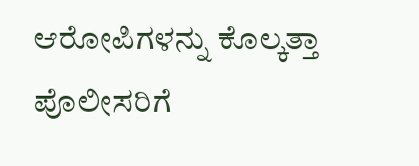ಆರೋಪಿಗಳನ್ನು ಕೊಲ್ಕತ್ತಾ ಪೊಲೀಸರಿಗೆ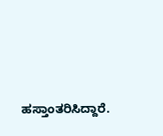ಹಸ್ತಾಂತರಿಸಿದ್ದಾರೆ.